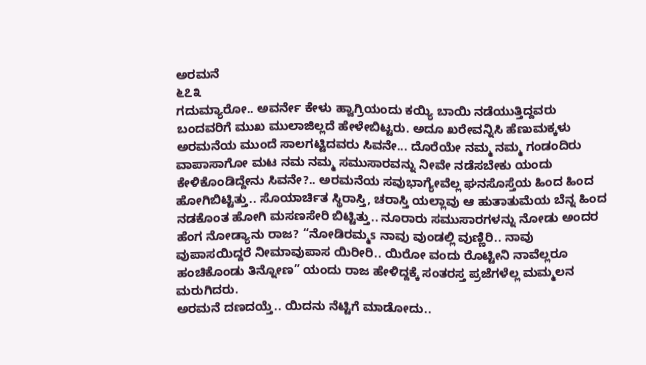ಅರಮನೆ
೬೭೩
ಗದುಮ್ಯಾರೋ.. ಅವರ್ನೇ ಕೇಳು ಹ್ವಾಗ್ರಿಯಂದು ಕಯ್ಯಿ ಬಾಯಿ ನಡೆಯುತ್ತಿದ್ದವರು ಬಂದವರಿಗೆ ಮುಖ ಮುಲಾಜಿಲ್ಲದೆ ಹೇಳೇಬಿಟ್ಟರು. ಅದೂ ಖರೇವನ್ನಿಸಿ ಹೆಣುಮಕ್ಕಳು ಅರಮನೆಯ ಮುಂದೆ ಸಾಲಗಟ್ಟಿದವರು ಸಿವನೇ... ದೊರೆಯೇ ನಮ್ಮ ನಮ್ಮ ಗಂಡಂದಿರು ವಾಪಾಸಾಗೋ ಮಟ ನಮ ನಮ್ಮ ಸಮುಸಾರವನ್ನು ನೀವೇ ನಡೆಸಬೇಕು ಯಂದು ಕೇಳಿಕೊಂಡಿದ್ದೇನು ಸಿವನೇ?.. ಅರಮನೆಯ ಸವುಭಾಗ್ಯೇವೆಲ್ಲ ಘನಸೊಸ್ತೆಯ ಹಿಂದ ಹಿಂದ ಹೋಗಿಬಿಟ್ಟಿತ್ತು.. ಸೊಯಾರ್ಚಿತ ಸ್ಥಿರಾಸ್ತಿ, ಚರಾಸ್ತಿ ಯಲ್ಲಾವು ಆ ಹುತಾತುಮೆಯ ಬೆನ್ನ ಹಿಂದ ನಡಕೊಂತ ಹೋಗಿ ಮಸಣಸೇರಿ ಬಿಟ್ಟಿತ್ತು.. ನೂರಾರು ಸಮುಸಾರಗಳನ್ನು ನೋಡು ಅಂದರ ಹೆಂಗ ನೋಡ್ಯಾನು ರಾಜ? “ನೋಡಿರಮ್ಮs ನಾವು ವುಂಡಲ್ಲಿ ವುಣ್ಣಿರಿ.. ನಾವು ವುಪಾಸಯಿದ್ದರೆ ನೀಮಾವುಪಾಸ ಯಿರೀರಿ.. ಯಿರೋ ವಂದು ರೊಟ್ಟೀನಿ ನಾವೆಲ್ಲರೂ ಹಂಚಿಕೊಂಡು ತಿನ್ನೋಣ” ಯಂದು ರಾಜ ಹೇಳಿದ್ದಕ್ಕೆ ಸಂತರಸ್ತ ಪ್ರಜೆಗಳೆಲ್ಲ ಮಮ್ಮಲನ ಮರುಗಿದರು.
ಅರಮನೆ ದಣದಯ್ತೆ.. ಯಿದನು ನೆಟ್ಟಿಗೆ ಮಾಡೋದು..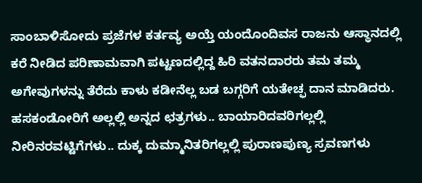ಸಾಂಬಾಳಿಸೋದು ಪ್ರಜೆಗಳ ಕರ್ತವ್ಯ ಅಯ್ತೆ ಯಂದೊಂದಿವಸ ರಾಜನು ಆಸ್ಥಾನದಲ್ಲಿ ಕರೆ ನೀಡಿದ ಪರಿಣಾಮವಾಗಿ ಪಟ್ಟಣದಲ್ಲಿದ್ದ ಹಿರಿ ವತನದಾರರು ತಮ ತಮ್ಮ ಅಗೇವುಗಳನ್ನು ತೆರೆದು ಕಾಳು ಕಡೀನೆಲ್ಲ ಬಡ ಬಗ್ಗರಿಗೆ ಯತೇಚ್ಫ ದಾನ ಮಾಡಿದರು. ಹಸಕಂಡೋರಿಗೆ ಅಲ್ಲಲ್ಲಿ ಅನ್ನದ ಛತ್ರಗಳು.. ಬಾಯಾರಿದವರಿಗಲ್ಲಲ್ಲಿ ನೀರಿನರವಟ್ಟಿಗೆಗಳು.. ದುಕ್ಕ ದುಮ್ಮಾನಿತರಿಗಲ್ಲಲ್ಲಿ ಪುರಾಣಪುಣ್ಯ ಸ್ರವಣಗಳು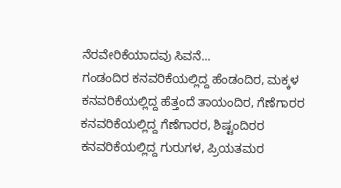ನೆರವೇರಿಕೆಯಾದವು ಸಿವನೆ...
ಗಂಡಂದಿರ ಕನವರಿಕೆಯಲ್ಲಿದ್ದ ಹೆಂಡಂದಿರ, ಮಕ್ಕಳ ಕನವರಿಕೆಯಲ್ಲಿದ್ದ ಹೆತ್ತಂದೆ ತಾಯಂದಿರ, ಗೆಣೆಗಾರರ ಕನವರಿಕೆಯಲ್ಲಿದ್ದ ಗೆಣೆಗಾರರ, ಶಿಷ್ಟಂದಿರರ ಕನವರಿಕೆಯಲ್ಲಿದ್ದ ಗುರುಗಳ, ಪ್ರಿಯತಮರ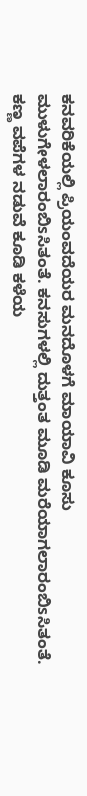ಕನವರಿಕೆಯಲ್ಲಿ ಪ್ರಿಯಂವದೆಯರ ಮನದೊಳಗೆ ಮಾಯಾವಿ ಕೂಸು ಮುಳುಗೇಳಲಾರಂಬಿsಸಿತಂತೆ. ಕನಸುಗಳಲ್ಲಿ ದುತ್ತಂತ ಮೂಡಿ ಮರೆಯಾಗಲಾರಂಬಿsಸಿತಂತೆ. ಕಣ್ಣ ವಪೆಗಳ ನಡುವೆ ಕೂಡಿ ಕಳೆಯ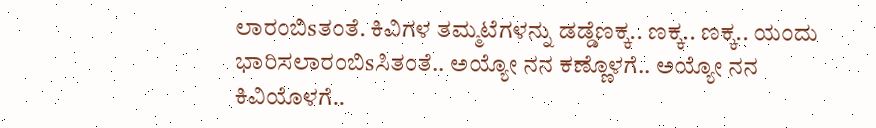ಲಾರಂಬಿsತಂತೆ. ಕಿವಿಗಳ ತಮ್ಮಟೆಗಳನ್ನು ಡಡ್ಡೆಣಕ್ಕ.. ಣಕ್ಕ.. ಣಕ್ಕ.. ಯಂದು ಭಾರಿಸಲಾರಂಬಿsಸಿತಂತೆ.. ಅಯ್ಯೋ ನನ ಕಣ್ಣೊಳಗೆ.. ಅಯ್ಯೋ ನನ ಕಿವಿಯೊಳಗೆ..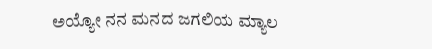ಅಯ್ಯೋ ನನ ಮನದ ಜಗಲಿಯ ಮ್ಯಾಲ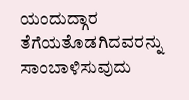ಯಂದುದ್ಗಾರ ತೆಗೆಯತೊಡಗಿದವರನ್ನು ಸಾಂಬಾಳಿಸುವುದು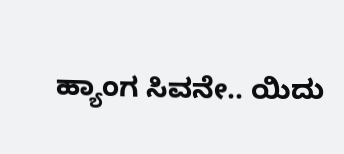ಹ್ಯಾಂಗ ಸಿವನೇ.. ಯಿದು